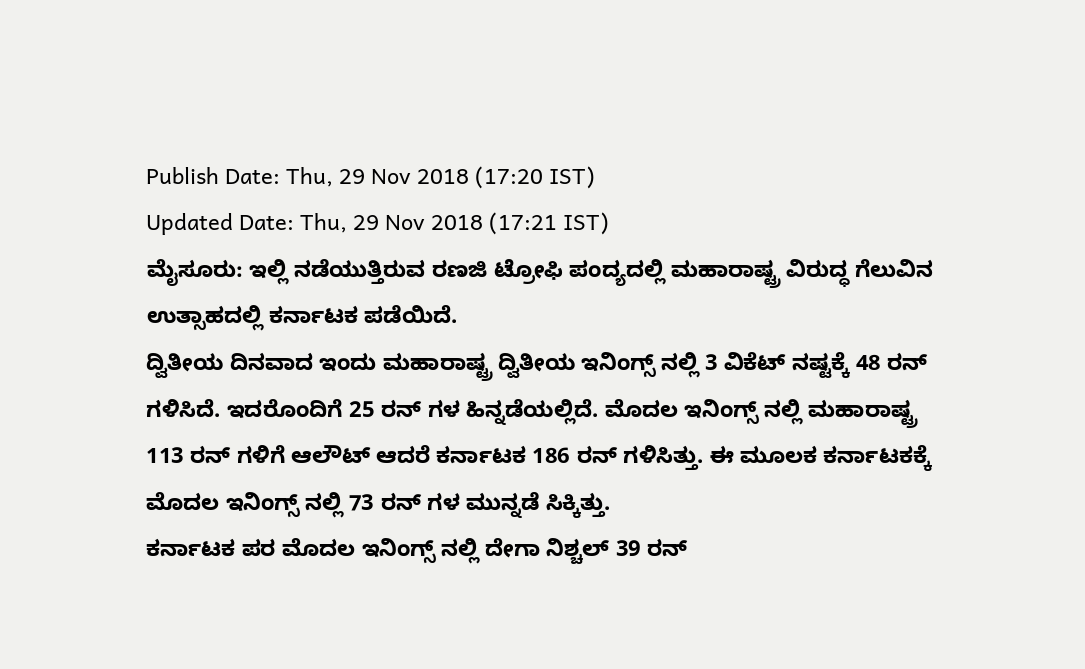Publish Date: Thu, 29 Nov 2018 (17:20 IST)
Updated Date: Thu, 29 Nov 2018 (17:21 IST)
ಮೈಸೂರು: ಇಲ್ಲಿ ನಡೆಯುತ್ತಿರುವ ರಣಜಿ ಟ್ರೋಫಿ ಪಂದ್ಯದಲ್ಲಿ ಮಹಾರಾಷ್ಟ್ರ ವಿರುದ್ಧ ಗೆಲುವಿನ ಉತ್ಸಾಹದಲ್ಲಿ ಕರ್ನಾಟಕ ಪಡೆಯಿದೆ.
ದ್ವಿತೀಯ ದಿನವಾದ ಇಂದು ಮಹಾರಾಷ್ಟ್ರ ದ್ವಿತೀಯ ಇನಿಂಗ್ಸ್ ನಲ್ಲಿ 3 ವಿಕೆಟ್ ನಷ್ಟಕ್ಕೆ 48 ರನ್ ಗಳಿಸಿದೆ. ಇದರೊಂದಿಗೆ 25 ರನ್ ಗಳ ಹಿನ್ನಡೆಯಲ್ಲಿದೆ. ಮೊದಲ ಇನಿಂಗ್ಸ್ ನಲ್ಲಿ ಮಹಾರಾಷ್ಟ್ರ 113 ರನ್ ಗಳಿಗೆ ಆಲೌಟ್ ಆದರೆ ಕರ್ನಾಟಕ 186 ರನ್ ಗಳಿಸಿತ್ತು. ಈ ಮೂಲಕ ಕರ್ನಾಟಕಕ್ಕೆ ಮೊದಲ ಇನಿಂಗ್ಸ್ ನಲ್ಲಿ 73 ರನ್ ಗಳ ಮುನ್ನಡೆ ಸಿಕ್ಕಿತ್ತು.
ಕರ್ನಾಟಕ ಪರ ಮೊದಲ ಇನಿಂಗ್ಸ್ ನಲ್ಲಿ ದೇಗಾ ನಿಶ್ಚಲ್ 39 ರನ್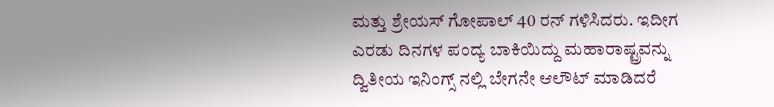ಮತ್ತು ಶ್ರೇಯಸ್ ಗೋಪಾಲ್ 40 ರನ್ ಗಳಿಸಿದರು. ಇದೀಗ ಎರಡು ದಿನಗಳ ಪಂದ್ಯ ಬಾಕಿಯಿದ್ದು ಮಹಾರಾಷ್ಟ್ರವನ್ನು ದ್ವಿತೀಯ ಇನಿಂಗ್ಸ್ ನಲ್ಲಿ ಬೇಗನೇ ಆಲೌಟ್ ಮಾಡಿದರೆ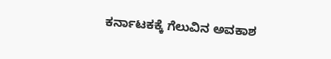ಕರ್ನಾಟಕಕ್ಕೆ ಗೆಲುವಿನ ಅವಕಾಶ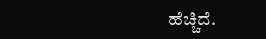ಹೆಚ್ಚಿದೆ.